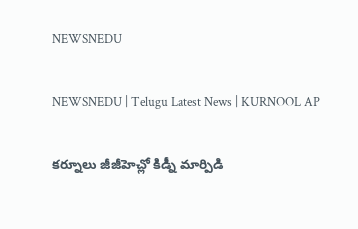NEWSNEDU

NEWSNEDU | Telugu Latest News | KURNOOL AP

కర్నూలు జీజీహెచ్లో కిడ్నీ మార్పిడి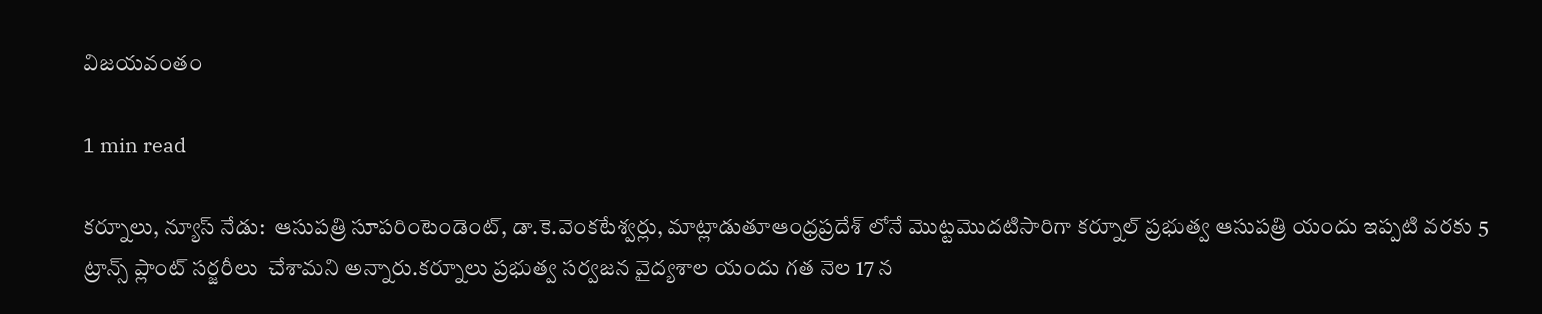విజయవంతం

1 min read

కర్నూలు, న్యూస్ నేడు:  ఆసుపత్రి సూపరింటెండెంట్, డా.కె.వెంకటేశ్వర్లు, మాట్లాడుతూఆంధ్రప్రదేశ్ లోనే మొట్టమొదటిసారిగా కర్నూల్ ప్రభుత్వ ఆసుపత్రి యందు ఇప్పటి వరకు 5 ట్రాన్స్ ప్లాంట్ సర్జరీలు  చేశామని అన్నారు.కర్నూలు ప్రభుత్వ సర్వజన వైద్యశాల యందు గత నెల 17 న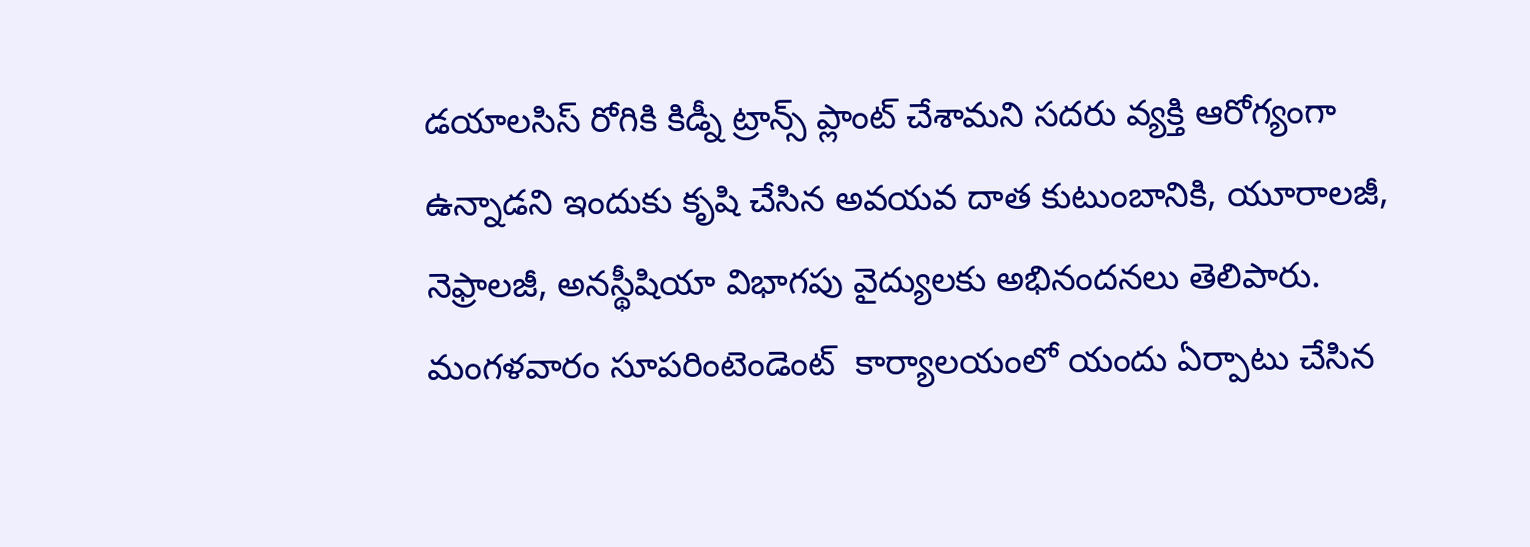డయాలసిస్ రోగికి కిడ్నీ ట్రాన్స్ ప్లాంట్ చేశామని సదరు వ్యక్తి ఆరోగ్యంగా ఉన్నాడని ఇందుకు కృషి చేసిన అవయవ దాత కుటుంబానికి, యూరాలజీ, నెఫ్రాలజీ, అనస్థీషియా విభాగపు వైద్యులకు అభినందనలు తెలిపారు. మంగళవారం సూపరింటెండెంట్  కార్యాలయంలో యందు ఏర్పాటు చేసిన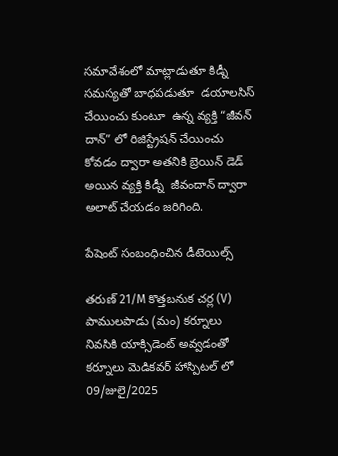సమావేశంలో మాట్లాడుతూ కిడ్నీ సమస్యతో బాధపడుతూ  డయాలసిస్ చేయించు కుంటూ  ఉన్న వ్యక్తి “జీవన్ దాన్” లో రిజిస్ట్రేషన్ చేయించు కోవడం ద్వారా అతనికి బ్రెయిన్ డెడ్ అయిన వ్యక్తి కిడ్నీ  జీవందాన్ ద్వారా అలాట్ చేయడం జరిగింది.

పేషెంట్ సంబంధించిన డీటెయిల్స్

తరుణ్ 21/M కొత్తబనుక చర్ల (V) పాములపాడు (మం) కర్నూలు  నివసికి యాక్సిడెంట్ అవ్వడంతో కర్నూలు మెడికవర్ హాస్పిటల్ లో 09/జులై/2025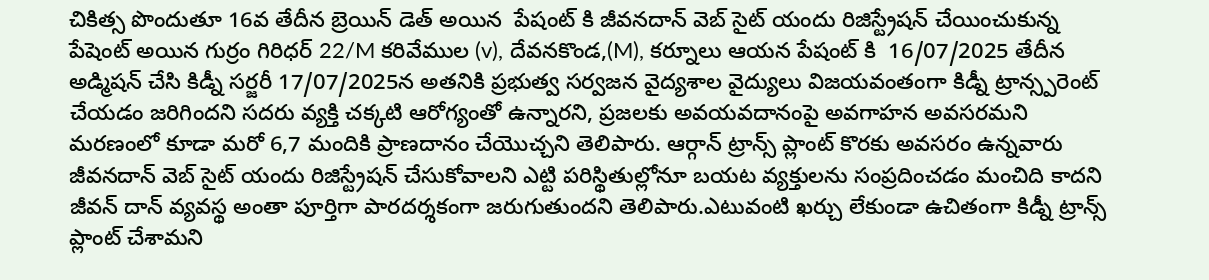చికిత్స పొందుతూ 16వ తేదీన బ్రెయిన్ డెత్ అయిన  పేషంట్ కి జీవనదాన్ వెబ్ సైట్ యందు రిజిస్ట్రేషన్ చేయించుకున్న పేషెంట్ అయిన గుర్రం గిరిధర్ 22/M కరివేముల (v), దేవనకొండ,(M), కర్నూలు ఆయన పేషంట్ కి  16/07/2025 తేదీన అడ్మిషన్ చేసి కిడ్నీ సర్జరీ 17/07/2025న అతనికి ప్రభుత్వ సర్వజన వైద్యశాల వైద్యులు విజయవంతంగా కిడ్నీ ట్రాన్స్పరెంట్ చేయడం జరిగిందని సదరు వ్యక్తి చక్కటి ఆరోగ్యంతో ఉన్నారని, ప్రజలకు అవయవదానంపై అవగాహన అవసరమని మరణంలో కూడా మరో 6,7 మందికి ప్రాణదానం చేయొచ్చని తెలిపారు. ఆర్గాన్ ట్రాన్స్ ప్లాంట్ కొరకు అవసరం ఉన్నవారు జీవనదాన్ వెబ్ సైట్ యందు రిజిస్ట్రేషన్ చేసుకోవాలని ఎట్టి పరిస్థితుల్లోనూ బయట వ్యక్తులను సంప్రదించడం మంచిది కాదని జీవన్ దాన్ వ్యవస్థ అంతా పూర్తిగా పారదర్శకంగా జరుగుతుందని తెలిపారు.ఎటువంటి ఖర్చు లేకుండా ఉచితంగా కిడ్నీ ట్రాన్స్ ప్లాంట్ చేశామని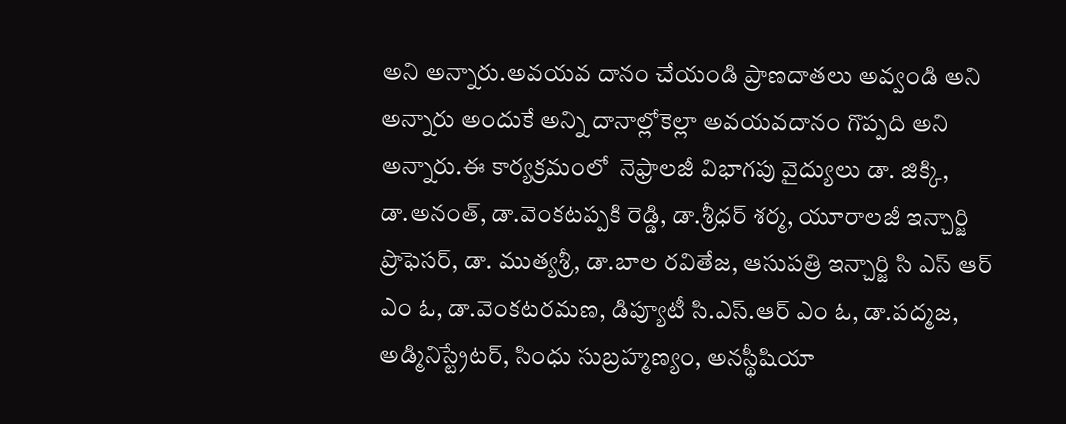అని అన్నారు.అవయవ దానం చేయండి ప్రాణదాతలు అవ్వండి అని అన్నారు అందుకే అన్ని దానాల్లోకెల్లా అవయవదానం గొప్పది అని అన్నారు.ఈ కార్యక్రమంలో  నెఫ్రాలజీ విభాగపు వైద్యులు డా. జిక్కి, డా.అనంత్, డా.వెంకటప్పకి రెడ్డి, డా.శ్రీధర్ శర్మ, యూరాలజీ ఇన్చార్జి ప్రొఫెసర్, డా. ముత్యశ్రీ, డా.బాల రవితేజ, ఆసుపత్రి ఇన్చార్జి సి ఎస్ ఆర్ ఎం ఓ, డా.వెంకటరమణ, డిప్యూటీ సి.ఎస్.ఆర్ ఎం ఓ, డా.పద్మజ, అడ్మినిస్ట్రేటర్, సింధు సుబ్రహ్మణ్యం, అనస్థీషియా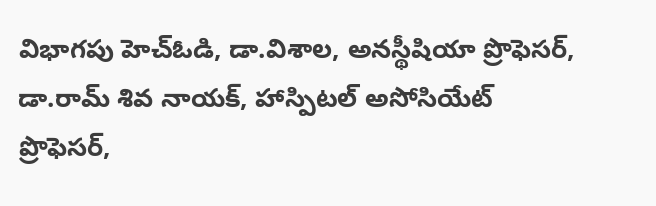విభాగపు హెచ్ఓడి, డా.విశాల, అనస్థీషియా ప్రొఫెసర్, డా.రామ్ శివ నాయక్, హాస్పిటల్ అసోసియేట్ ప్రొఫెసర్,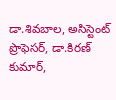డా.శివబాల, అసిస్టెంట్ ప్రొఫెసర్, డా.కిరణ్ కుమార్,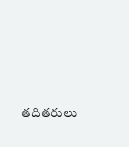తదితరులు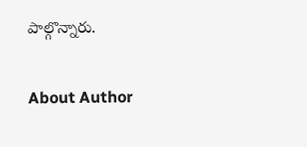పాల్గొన్నారు.

About Author